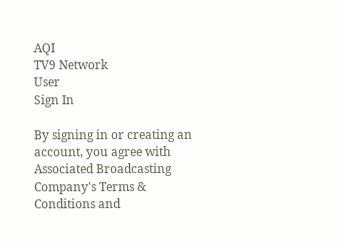AQI
TV9 Network
User
Sign In

By signing in or creating an account, you agree with Associated Broadcasting Company's Terms & Conditions and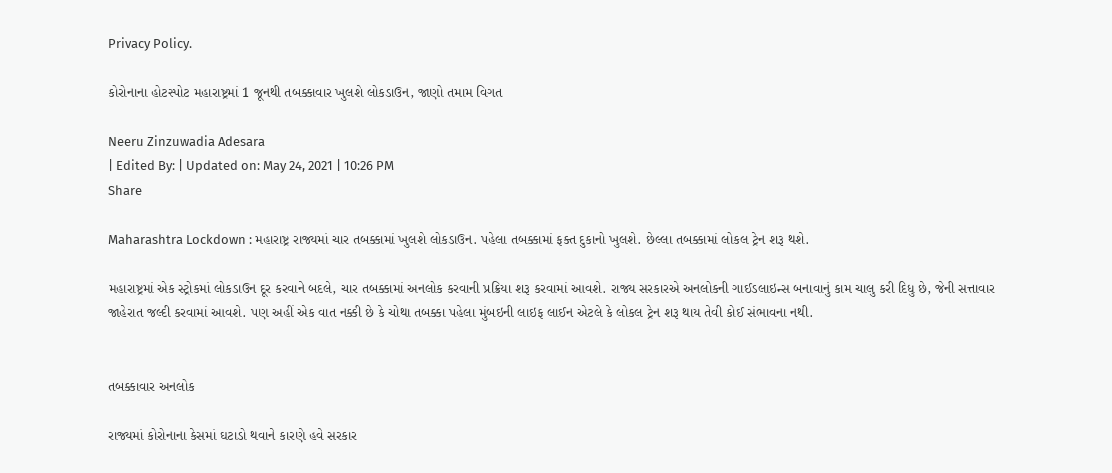Privacy Policy.

કોરોનાના હોટસ્પોટ મહારાષ્ટ્રમાં 1 જૂનથી તબક્કાવાર ખુલશે લોકડાઉન, જાણો તમામ વિગત

Neeru Zinzuwadia Adesara
| Edited By: | Updated on: May 24, 2021 | 10:26 PM
Share

Maharashtra Lockdown : મહારાષ્ટ્ર રાજ્યમાં ચાર તબક્કામાં ખુલશે લોકડાઉન. પહેલા તબક્કામાં ફક્ત દુકાનો ખુલશે. છેલ્લા તબક્કામાં લોકલ ટ્રેન શરૂ થશે.

મહારાષ્ટ્રમાં એક સ્ટ્રોકમાં લોકડાઉન દૂર કરવાને બદલે, ચાર તબક્કામાં અનલોક કરવાની પ્રક્રિયા શરૂ કરવામાં આવશે. રાજ્ય સરકારએ અનલોકની ગાઈડલાઇન્સ બનાવાનું કામ ચાલુ કરી દિધુ છે, જેની સત્તાવાર જાહેરાત જલ્દી કરવામાં આવશે. પણ અહીં એક વાત નક્કી છે કે ચોથા તબક્કા પહેલા મુંબઇની લાઇફ લાઈન એટલે કે લોકલ ટ્રેન શરૂ થાય તેવી કોઈ સંભાવના નથી.


તબક્કાવાર અનલોક

રાજ્યમાં કોરોનાના કેસમાં ઘટાડો થવાને કારણે હવે સરકાર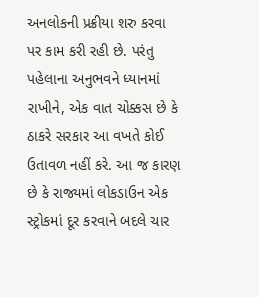અનલોકની પ્રક્રીયા શરુ કરવા પર કામ કરી રહી છે. પરંતુ પહેલાના અનુભવને ધ્યાનમાં રાખીને, એક વાત ચોક્કસ છે કે ઠાકરે સરકાર આ વખતે કોઈ ઉતાવળ નહીં કરે. આ જ કારણ છે કે રાજ્યમાં લોકડાઉન એક સ્ટ્રોકમાં દૂર કરવાને બદલે ચાર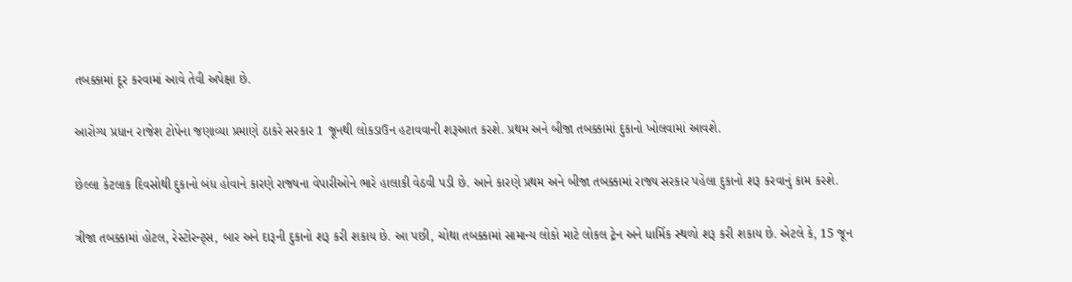તબક્કામાં દૂર કરવામાં આવે તેવી અપેક્ષા છે.

આરોગ્ય પ્રધાન રાજેશ ટોપેના જણાવ્યા પ્રમાણે ઠાકરે સરકાર 1 જૂનથી લોકડાઉન હટાવવાની શરૂઆત કરશે. પ્રથમ અને બીજા તબક્કામાં દુકાનો ખોલવામાં આવશે.

છેલ્લા કેટલાક દિવસોથી દુકાનો બંધ હોવાને કારણે રાજ્યના વેપારીઓને ભારે હાલાકી વેઠવી પડી છે. આને કારણે પ્રથમ અને બીજા તબક્કામાં રાજ્ય સરકાર પહેલા દુકાનો શરૂ કરવાનું કામ કરશે.

ત્રીજા તબક્કામાં હોટલ, રેસ્ટોરન્ટ્સ, બાર અને દારૂની દુકાનો શરૂ કરી શકાય છે. આ પછી, ચોથા તબક્કામાં સામાન્ય લોકો માટે લોકલ ટ્રેન અને ધાર્મિક સ્થળો શરૂ કરી શકાય છે. એટલે કે, 15 જૂન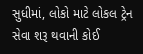સુધીમાં, લોકો માટે લોકલ ટ્રેન સેવા શરૂ થવાની કોઈ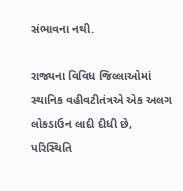સંભાવના નથી.

રાજ્યના વિવિધ જિલ્લાઓમાં સ્થાનિક વહીવટીતંત્રએ એક અલગ લોકડાઉન લાદી દીધી છે, પરિસ્થિતિ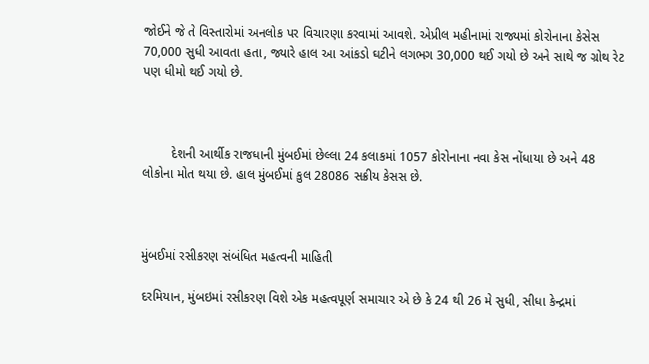જોઈને જે તે વિસ્તારોમાં અનલોક પર વિચારણા કરવામાં આવશે. એપ્રીલ મહીનામાં રાજ્યમાં કોરોનાના કેસેસ 70,000 સુધી આવતા હતા, જ્યારે હાલ આ આંકડો ઘટીને લગભગ 30,000 થઈ ગયો છે અને સાથે જ ગ્રોથ રેટ પણ ધીમો થઈ ગયો છે.



        દેશની આર્થીક રાજધાની મુંબઈમાં છેલ્લા 24 કલાકમાં 1057 કોરોનાના નવા કેસ નોંધાયા છે અને 48 લોકોના મોત થયા છે. હાલ મુંબઈમાં કુલ 28086 સક્રીય કેસસ છે.



મુંબઈમાં રસીકરણ સંબંધિત મહત્વની માહિતી

દરમિયાન, મુંબઇમાં રસીકરણ વિશે એક મહત્વપૂર્ણ સમાચાર એ છે કે 24 થી 26 મે સુધી, સીધા કેન્દ્રમાં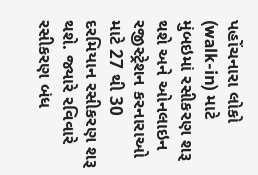પહોંચનારા લોકો (walk-in) માટે મુંબઇમાં રસીકરણ શરૂ થશે અને ઓનલાઇન રજીસ્ટ્રેશન કરનારાઓ માટે 27 થી 30 દરમિયાન રસીકરણ શરૂ થશે. જ્યારે રવિવારે રસીકરણ બંધ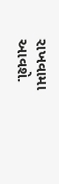રાખવામા આવશે.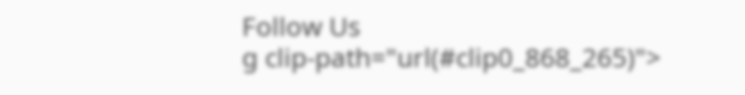Follow Us
g clip-path="url(#clip0_868_265)">